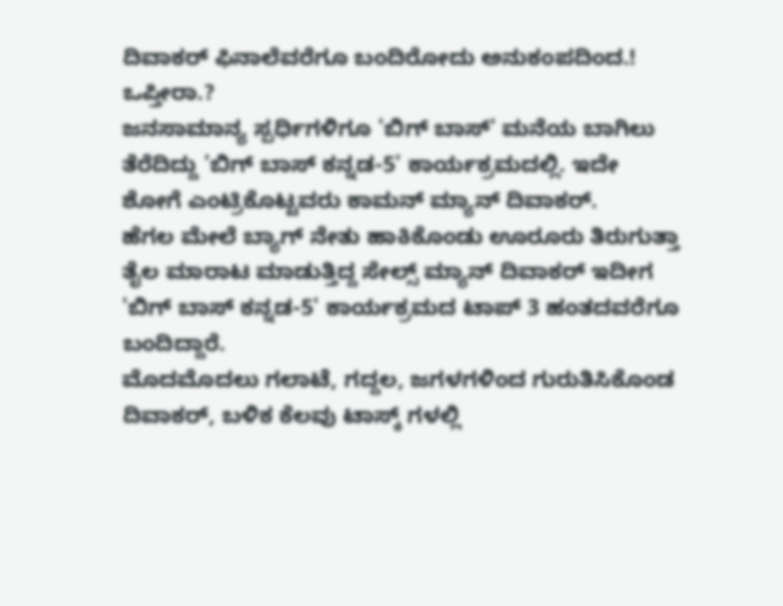ದಿವಾಕರ್ ಫಿನಾಲೆವರೆಗೂ ಬಂದಿರೋದು ಅನುಕಂಪದಿಂದ.! ಒಪ್ತೀರಾ.?
ಜನಸಾಮಾನ್ಯ ಸ್ಪರ್ಧಿಗಳಿಗೂ 'ಬಿಗ್ ಬಾಸ್' ಮನೆಯ ಬಾಗಿಲು ತೆರೆದಿದ್ದು 'ಬಿಗ್ ಬಾಸ್ ಕನ್ನಡ-5' ಕಾರ್ಯಕ್ರಮದಲ್ಲಿ. ಇದೇ ಶೋಗೆ ಎಂಟ್ರಿಕೊಟ್ಟವರು ಕಾಮನ್ ಮ್ಯಾನ್ ದಿವಾಕರ್.
ಹೆಗಲ ಮೇಲೆ ಬ್ಯಾಗ್ ನೇತು ಹಾಕಿಕೊಂಡು ಊರೂರು ತಿರುಗುತ್ತಾ ತೈಲ ಮಾರಾಟ ಮಾಡುತ್ತಿದ್ದ ಸೇಲ್ಸ್ ಮ್ಯಾನ್ ದಿವಾಕರ್ ಇದೀಗ 'ಬಿಗ್ ಬಾಸ್ ಕನ್ನಡ-5' ಕಾರ್ಯಕ್ರಮದ ಟಾಪ್ 3 ಹಂತದವರೆಗೂ ಬಂದಿದ್ದಾರೆ.
ಮೊದಮೊದಲು ಗಲಾಟೆ, ಗದ್ದಲ, ಜಗಳಗಳಿಂದ ಗುರುತಿಸಿಕೊಂಡ ದಿವಾಕರ್, ಬಳಿಕ ಕೆಲವು ಟಾಸ್ಕ್ ಗಳಲ್ಲಿ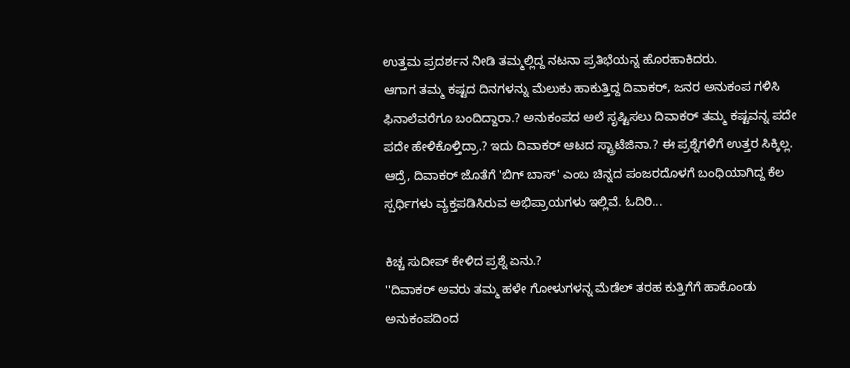ಉತ್ತಮ ಪ್ರದರ್ಶನ ನೀಡಿ ತಮ್ಮಲ್ಲಿದ್ದ ನಟನಾ ಪ್ರತಿಭೆಯನ್ನ ಹೊರಹಾಕಿದರು.
ಆಗಾಗ ತಮ್ಮ ಕಷ್ಟದ ದಿನಗಳನ್ನು ಮೆಲುಕು ಹಾಕುತ್ತಿದ್ದ ದಿವಾಕರ್, ಜನರ ಅನುಕಂಪ ಗಳಿಸಿ ಫಿನಾಲೆವರೆಗೂ ಬಂದಿದ್ದಾರಾ.? ಅನುಕಂಪದ ಅಲೆ ಸೃಷ್ಟಿಸಲು ದಿವಾಕರ್ ತಮ್ಮ ಕಷ್ಟವನ್ನ ಪದೇ ಪದೇ ಹೇಳಿಕೊಳ್ತಿದ್ರಾ.? ಇದು ದಿವಾಕರ್ ಆಟದ ಸ್ಟ್ರಾಟೆಜಿನಾ.? ಈ ಪ್ರಶ್ನೆಗಳಿಗೆ ಉತ್ತರ ಸಿಕ್ಕಿಲ್ಲ. ಆದ್ರೆ, ದಿವಾಕರ್ ಜೊತೆಗೆ 'ಬಿಗ್ ಬಾಸ್' ಎಂಬ ಚಿನ್ನದ ಪಂಜರದೊಳಗೆ ಬಂಧಿಯಾಗಿದ್ದ ಕೆಲ ಸ್ಪರ್ಧಿಗಳು ವ್ಯಕ್ತಪಡಿಸಿರುವ ಅಭಿಪ್ರಾಯಗಳು ಇಲ್ಲಿವೆ. ಓದಿರಿ...

ಕಿಚ್ಚ ಸುದೀಪ್ ಕೇಳಿದ ಪ್ರಶ್ನೆ ಏನು.?
''ದಿವಾಕರ್ ಅವರು ತಮ್ಮ ಹಳೇ ಗೋಳುಗಳನ್ನ ಮೆಡೆಲ್ ತರಹ ಕುತ್ತಿಗೆಗೆ ಹಾಕೊಂಡು ಅನುಕಂಪದಿಂದ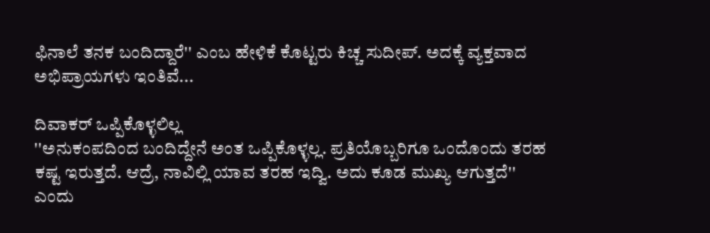ಫಿನಾಲೆ ತನಕ ಬಂದಿದ್ದಾರೆ'' ಎಂಬ ಹೇಳಿಕೆ ಕೊಟ್ಟರು ಕಿಚ್ಚ ಸುದೀಪ್. ಅದಕ್ಕೆ ವ್ಯಕ್ತವಾದ ಅಭಿಪ್ರಾಯಗಳು ಇಂತಿವೆ...

ದಿವಾಕರ್ ಒಪ್ಪಿಕೊಳ್ಳಲಿಲ್ಲ
''ಅನುಕಂಪದಿಂದ ಬಂದಿದ್ದೇನೆ ಅಂತ ಒಪ್ಪಿಕೊಳ್ಳಲ್ಲ. ಪ್ರತಿಯೊಬ್ಬರಿಗೂ ಒಂದೊಂದು ತರಹ ಕಷ್ಟ ಇರುತ್ತದೆ. ಆದ್ರೆ, ನಾವಿಲ್ಲಿ ಯಾವ ತರಹ ಇದ್ವಿ. ಅದು ಕೂಡ ಮುಖ್ಯ ಆಗುತ್ತದೆ'' ಎಂದು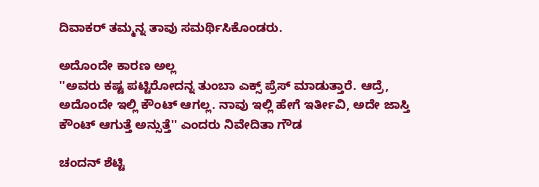ದಿವಾಕರ್ ತಮ್ಮನ್ನ ತಾವು ಸಮರ್ಥಿಸಿಕೊಂಡರು.

ಅದೊಂದೇ ಕಾರಣ ಅಲ್ಲ
''ಅವರು ಕಷ್ಟ ಪಟ್ಟಿರೋದನ್ನ ತುಂಬಾ ಎಕ್ಸ್ ಪ್ರೆಸ್ ಮಾಡುತ್ತಾರೆ. ಆದ್ರೆ, ಅದೊಂದೇ ಇಲ್ಲಿ ಕೌಂಟ್ ಆಗಲ್ಲ. ನಾವು ಇಲ್ಲಿ ಹೇಗೆ ಇರ್ತೀವಿ, ಅದೇ ಜಾಸ್ತಿ ಕೌಂಟ್ ಆಗುತ್ತೆ ಅನ್ಸುತ್ತೆ'' ಎಂದರು ನಿವೇದಿತಾ ಗೌಡ

ಚಂದನ್ ಶೆಟ್ಟಿ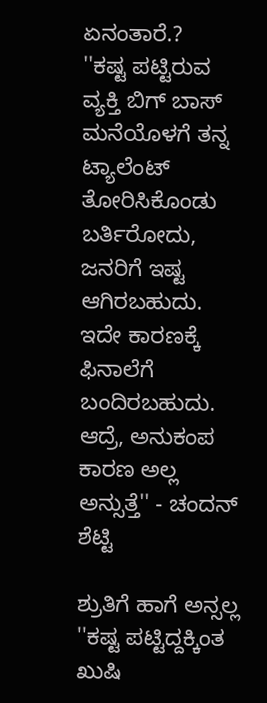ಏನಂತಾರೆ.?
''ಕಷ್ಟ ಪಟ್ಟಿರುವ ವ್ಯಕ್ತಿ ಬಿಗ್ ಬಾಸ್ ಮನೆಯೊಳಗೆ ತನ್ನ ಟ್ಯಾಲೆಂಟ್ ತೋರಿಸಿಕೊಂಡು ಬರ್ತಿರೋದು, ಜನರಿಗೆ ಇಷ್ಟ ಆಗಿರಬಹುದು. ಇದೇ ಕಾರಣಕ್ಕೆ ಫಿನಾಲೆಗೆ ಬಂದಿರಬಹುದು. ಆದ್ರೆ, ಅನುಕಂಪ ಕಾರಣ ಅಲ್ಲ ಅನ್ಸುತ್ತೆ'' - ಚಂದನ್ ಶೆಟ್ಟಿ

ಶ್ರುತಿಗೆ ಹಾಗೆ ಅನ್ಸಲ್ಲ
''ಕಷ್ಟ ಪಟ್ಟಿದ್ದಕ್ಕಿಂತ ಖುಷಿ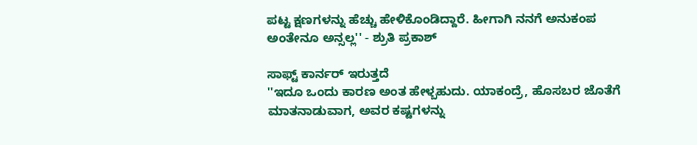ಪಟ್ಟ ಕ್ಷಣಗಳನ್ನು ಹೆಚ್ಚು ಹೇಳಿಕೊಂಡಿದ್ದಾರೆ. ಹೀಗಾಗಿ ನನಗೆ ಅನುಕಂಪ ಅಂತೇನೂ ಅನ್ಸಲ್ಲ'' - ಶ್ರುತಿ ಪ್ರಕಾಶ್

ಸಾಫ್ಟ್ ಕಾರ್ನರ್ ಇರುತ್ತದೆ
''ಇದೂ ಒಂದು ಕಾರಣ ಅಂತ ಹೇಳ್ಬಹುದು. ಯಾಕಂದ್ರೆ, ಹೊಸಬರ ಜೊತೆಗೆ ಮಾತನಾಡುವಾಗ, ಅವರ ಕಷ್ಟಗಳನ್ನು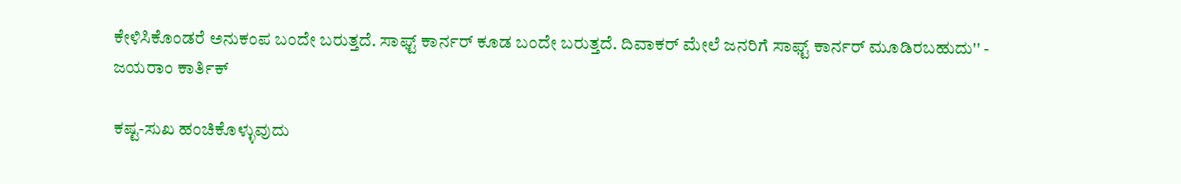ಕೇಳಿಸಿಕೊಂಡರೆ ಅನುಕಂಪ ಬಂದೇ ಬರುತ್ತದೆ. ಸಾಫ್ಟ್ ಕಾರ್ನರ್ ಕೂಡ ಬಂದೇ ಬರುತ್ತದೆ. ದಿವಾಕರ್ ಮೇಲೆ ಜನರಿಗೆ ಸಾಫ್ಟ್ ಕಾರ್ನರ್ ಮೂಡಿರಬಹುದು'' - ಜಯರಾಂ ಕಾರ್ತಿಕ್

ಕಷ್ಟ-ಸುಖ ಹಂಚಿಕೊಳ್ಳುವುದು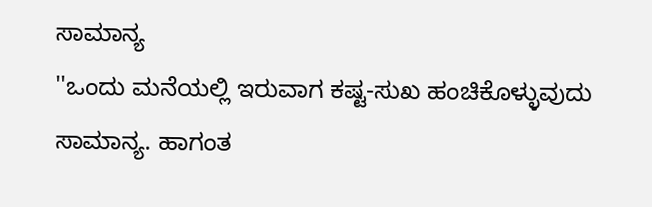ಸಾಮಾನ್ಯ
''ಒಂದು ಮನೆಯಲ್ಲಿ ಇರುವಾಗ ಕಷ್ಟ-ಸುಖ ಹಂಚಿಕೊಳ್ಳುವುದು ಸಾಮಾನ್ಯ. ಹಾಗಂತ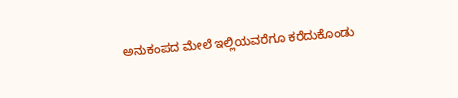ಅನುಕಂಪದ ಮೇಲೆ ಇಲ್ಲಿಯವರೆಗೂ ಕರೆದುಕೊಂಡು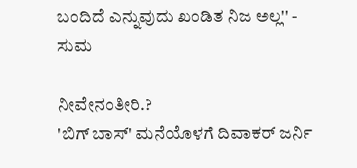ಬಂದಿದೆ ಎನ್ನುವುದು ಖಂಡಿತ ನಿಜ ಅಲ್ಲ'' - ಸುಮ

ನೀವೇನಂತೀರಿ.?
'ಬಿಗ್ ಬಾಸ್' ಮನೆಯೊಳಗೆ ದಿವಾಕರ್ ಜರ್ನಿ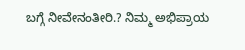ಬಗ್ಗೆ ನೀವೇನಂತೀರಿ.? ನಿಮ್ಮ ಅಭಿಪ್ರಾಯ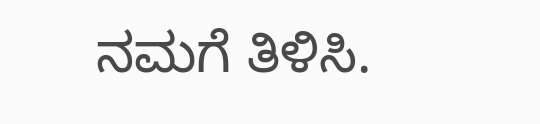ನಮಗೆ ತಿಳಿಸಿ.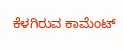ಕೆಳಗಿರುವ ಕಾಮೆಂಟ್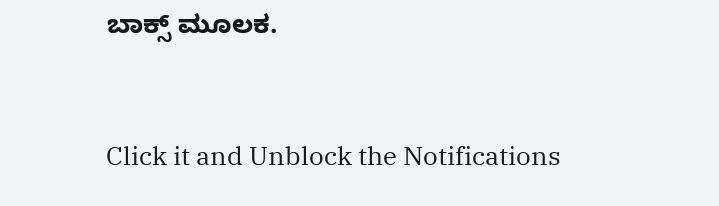ಬಾಕ್ಸ್ ಮೂಲಕ.


Click it and Unblock the Notifications